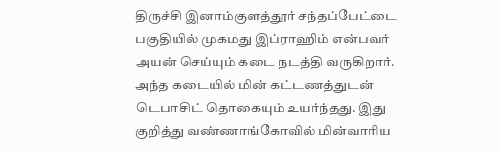திருச்சி இனாம்குளத்தூர் சந்தப்பேட்டை பகுதியில் முகமது இப்ராஹிம் என்பவர் அயன் செய்யும் கடை நடத்தி வருகிறார். அந்த கடையில் மின் கட்டணத்துடன் டெபாசிட் தொகையும் உயர்ந்தது. இது குறித்து வண்ணாங்கோவில் மின்வாரிய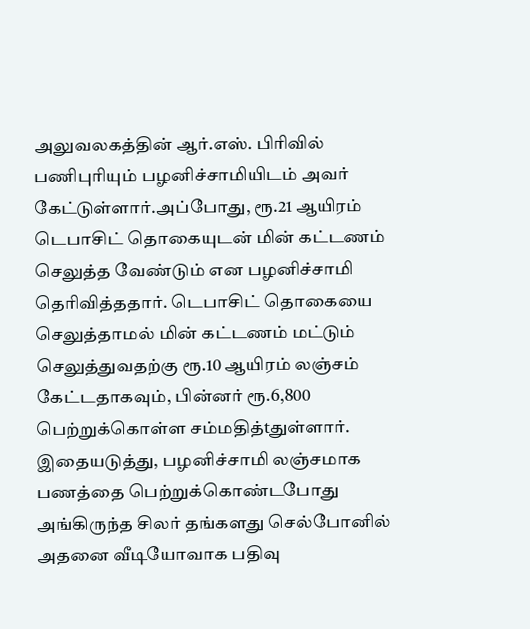அலுவலகத்தின் ஆர்.எஸ். பிரிவில் பணிபுரியும் பழனிச்சாமியிடம் அவர் கேட்டுள்ளார்.அப்போது, ரூ.21 ஆயிரம் டெபாசிட் தொகையுடன் மின் கட்டணம் செலுத்த வேண்டும் என பழனிச்சாமி தெரிவித்ததார். டெபாசிட் தொகையை செலுத்தாமல் மின் கட்டணம் மட்டும் செலுத்துவதற்கு ரூ.10 ஆயிரம் லஞ்சம் கேட்டதாகவும், பின்னர் ரூ.6,800 பெற்றுக்கொள்ள சம்மதித்tதுள்ளார். இதையடுத்து, பழனிச்சாமி லஞ்சமாக பணத்தை பெற்றுக்கொண்டபோது அங்கிருந்த சிலர் தங்களது செல்போனில் அதனை வீடியோவாக பதிவு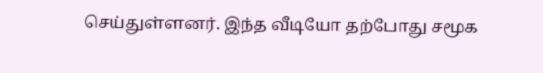செய்துள்ளனர். இந்த வீடியோ தற்போது சமூக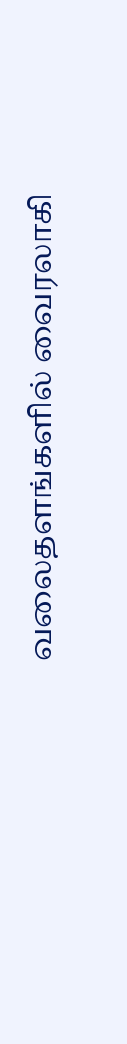வலைதளங்களில் வைரலாகி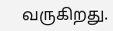வருகிறது.